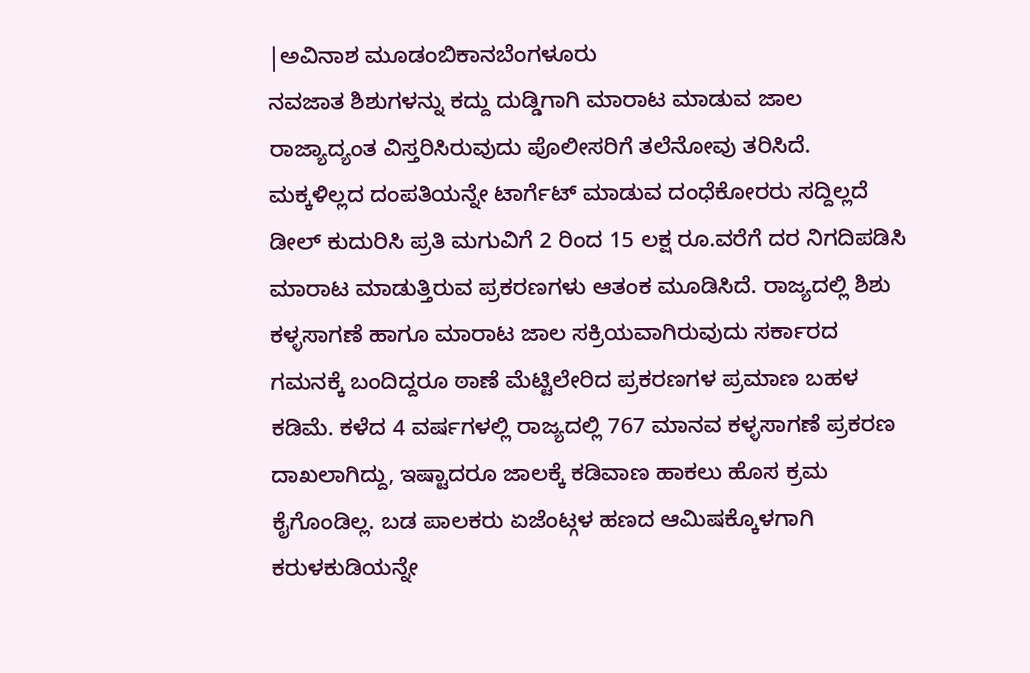|ಅವಿನಾಶ ಮೂಡಂಬಿಕಾನಬೆಂಗಳೂರು
ನವಜಾತ ಶಿಶುಗಳನ್ನು ಕದ್ದು ದುಡ್ಡಿಗಾಗಿ ಮಾರಾಟ ಮಾಡುವ ಜಾಲ ರಾಜ್ಯಾದ್ಯಂತ ವಿಸ್ತರಿಸಿರುವುದು ಪೊಲೀಸರಿಗೆ ತಲೆನೋವು ತರಿಸಿದೆ. ಮಕ್ಕಳಿಲ್ಲದ ದಂಪತಿಯನ್ನೇ ಟಾರ್ಗೆಟ್ ಮಾಡುವ ದಂಧೆಕೋರರು ಸದ್ದಿಲ್ಲದೆ ಡೀಲ್ ಕುದುರಿಸಿ ಪ್ರತಿ ಮಗುವಿಗೆ 2 ರಿಂದ 15 ಲಕ್ಷ ರೂ.ವರೆಗೆ ದರ ನಿಗದಿಪಡಿಸಿ ಮಾರಾಟ ಮಾಡುತ್ತಿರುವ ಪ್ರಕರಣಗಳು ಆತಂಕ ಮೂಡಿಸಿದೆ. ರಾಜ್ಯದಲ್ಲಿ ಶಿಶು ಕಳ್ಳಸಾಗಣೆ ಹಾಗೂ ಮಾರಾಟ ಜಾಲ ಸಕ್ರಿಯವಾಗಿರುವುದು ಸರ್ಕಾರದ ಗಮನಕ್ಕೆ ಬಂದಿದ್ದರೂ ಠಾಣೆ ಮೆಟ್ಟಿಲೇರಿದ ಪ್ರಕರಣಗಳ ಪ್ರಮಾಣ ಬಹಳ ಕಡಿಮೆ. ಕಳೆದ 4 ವರ್ಷಗಳಲ್ಲಿ ರಾಜ್ಯದಲ್ಲಿ 767 ಮಾನವ ಕಳ್ಳಸಾಗಣೆ ಪ್ರಕರಣ ದಾಖಲಾಗಿದ್ದು, ಇಷ್ಟಾದರೂ ಜಾಲಕ್ಕೆ ಕಡಿವಾಣ ಹಾಕಲು ಹೊಸ ಕ್ರಮ ಕೈಗೊಂಡಿಲ್ಲ. ಬಡ ಪಾಲಕರು ಏಜೆಂಟ್ಗಳ ಹಣದ ಆಮಿಷಕ್ಕೊಳಗಾಗಿ ಕರುಳಕುಡಿಯನ್ನೇ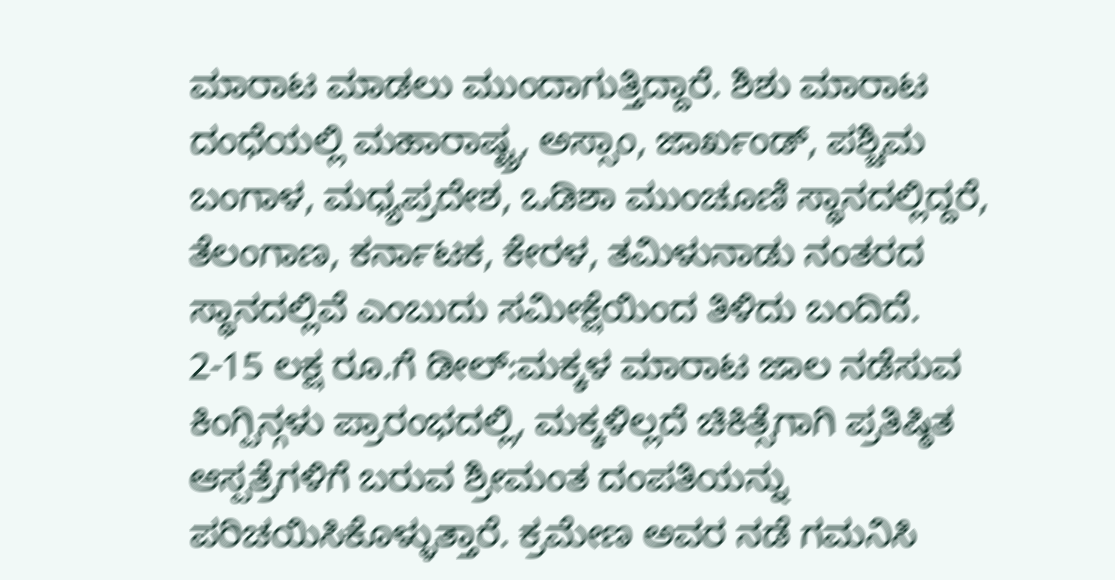ಮಾರಾಟ ಮಾಡಲು ಮುಂದಾಗುತ್ತಿದ್ದಾರೆ. ಶಿಶು ಮಾರಾಟ ದಂಧೆಯಲ್ಲಿ ಮಹಾರಾಷ್ಟ್ರ, ಅಸ್ಸಾಂ, ಜಾರ್ಖಂಡ್, ಪಶ್ಚಿಮ ಬಂಗಾಳ, ಮಧ್ಯಪ್ರದೇಶ, ಒಡಿಶಾ ಮುಂಚೂಣಿ ಸ್ಥಾನದಲ್ಲಿದ್ದರೆ, ತೆಲಂಗಾಣ, ಕರ್ನಾಟಕ, ಕೇರಳ, ತಮಿಳುನಾಡು ನಂತರದ ಸ್ಥಾನದಲ್ಲಿವೆ ಎಂಬುದು ಸಮೀಕ್ಷೆಯಿಂದ ತಿಳಿದು ಬಂದಿದೆ.
2-15 ಲಕ್ಷ ರೂ.ಗೆ ಡೀಲ್:ಮಕ್ಕಳ ಮಾರಾಟ ಜಾಲ ನಡೆಸುವ ಕಿಂಗ್ಪಿನ್ಗಳು ಪ್ರಾರಂಭದಲ್ಲಿ, ಮಕ್ಕಳಿಲ್ಲದೆ ಚಿಕಿತ್ಸೆಗಾಗಿ ಪ್ರತಿಷ್ಠಿತ ಆಸ್ಪತ್ರೆಗಳಿಗೆ ಬರುವ ಶ್ರೀಮಂತ ದಂಪತಿಯನ್ನು ಪರಿಚಯಿಸಿಕೊಳ್ಳುತ್ತಾರೆ. ಕ್ರಮೇಣ ಅವರ ನಡೆ ಗಮನಿಸಿ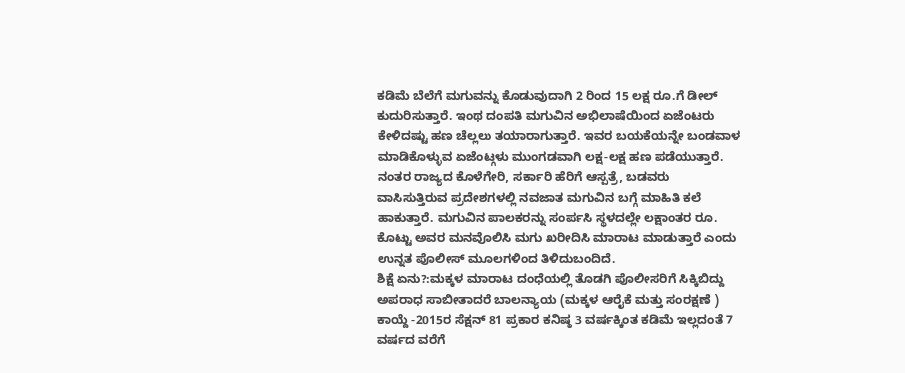ಕಡಿಮೆ ಬೆಲೆಗೆ ಮಗುವನ್ನು ಕೊಡುವುದಾಗಿ 2 ರಿಂದ 15 ಲಕ್ಷ ರೂ.ಗೆ ಡೀಲ್ ಕುದುರಿಸುತ್ತಾರೆ. ಇಂಥ ದಂಪತಿ ಮಗುವಿನ ಅಭಿಲಾಷೆಯಿಂದ ಏಜೆಂಟರು ಕೇಳಿದಷ್ಟು ಹಣ ಚೆಲ್ಲಲು ತಯಾರಾಗುತ್ತಾರೆ. ಇವರ ಬಯಕೆಯನ್ನೇ ಬಂಡವಾಳ ಮಾಡಿಕೊಳ್ಳುವ ಏಜೆಂಟ್ಗಳು ಮುಂಗಡವಾಗಿ ಲಕ್ಷ-ಲಕ್ಷ ಹಣ ಪಡೆಯುತ್ತಾರೆ. ನಂತರ ರಾಜ್ಯದ ಕೊಳೆಗೇರಿ, ಸರ್ಕಾರಿ ಹೆರಿಗೆ ಆಸ್ಪತ್ರೆ, ಬಡವರು ವಾಸಿಸುತ್ತಿರುವ ಪ್ರದೇಶಗಳಲ್ಲಿ ನವಜಾತ ಮಗುವಿನ ಬಗ್ಗೆ ಮಾಹಿತಿ ಕಲೆ ಹಾಕುತ್ತಾರೆ. ಮಗುವಿನ ಪಾಲಕರನ್ನು ಸಂರ್ಪಸಿ ಸ್ಥಳದಲ್ಲೇ ಲಕ್ಷಾಂತರ ರೂ. ಕೊಟ್ಟು ಅವರ ಮನವೊಲಿಸಿ ಮಗು ಖರೀದಿಸಿ ಮಾರಾಟ ಮಾಡುತ್ತಾರೆ ಎಂದು ಉನ್ನತ ಪೊಲೀಸ್ ಮೂಲಗಳಿಂದ ತಿಳಿದುಬಂದಿದೆ.
ಶಿಕ್ಷೆ ಏನು?:ಮಕ್ಕಳ ಮಾರಾಟ ದಂಧೆಯಲ್ಲಿ ತೊಡಗಿ ಪೊಲೀಸರಿಗೆ ಸಿಕ್ಕಿಬಿದ್ದು ಅಪರಾಧ ಸಾಬೀತಾದರೆ ಬಾಲನ್ಯಾಯ (ಮಕ್ಕಳ ಆರೈಕೆ ಮತ್ತು ಸಂರಕ್ಷಣೆ ) ಕಾಯ್ದೆ -2015ರ ಸೆಕ್ಷನ್ 81 ಪ್ರಕಾರ ಕನಿಷ್ಠ 3 ವರ್ಷಕ್ಕಿಂತ ಕಡಿಮೆ ಇಲ್ಲದಂತೆ 7 ವರ್ಷದ ವರೆಗೆ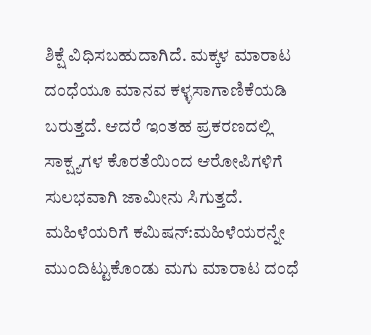ಶಿಕ್ಷೆ ವಿಧಿಸಬಹುದಾಗಿದೆ. ಮಕ್ಕಳ ಮಾರಾಟ ದಂಧೆಯೂ ಮಾನವ ಕಳ್ಳಸಾಗಾಣಿಕೆಯಡಿ ಬರುತ್ತದೆ. ಆದರೆ ಇಂತಹ ಪ್ರಕರಣದಲ್ಲಿ ಸಾಕ್ಷ್ಯಗಳ ಕೊರತೆಯಿಂದ ಆರೋಪಿಗಳಿಗೆ ಸುಲಭವಾಗಿ ಜಾಮೀನು ಸಿಗುತ್ತದೆ.
ಮಹಿಳೆಯರಿಗೆ ಕಮಿಷನ್:ಮಹಿಳೆಯರನ್ನೇ ಮುಂದಿಟ್ಟುಕೊಂಡು ಮಗು ಮಾರಾಟ ದಂಧೆ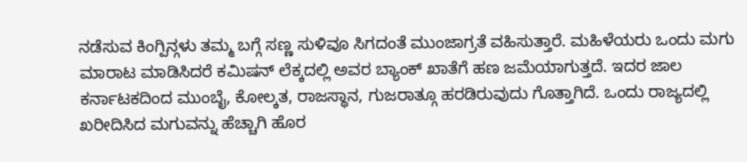ನಡೆಸುವ ಕಿಂಗ್ಪಿನ್ಗಳು ತಮ್ಮ ಬಗ್ಗೆ ಸಣ್ಣ ಸುಳಿವೂ ಸಿಗದಂತೆ ಮುಂಜಾಗ್ರತೆ ವಹಿಸುತ್ತಾರೆ. ಮಹಿಳೆಯರು ಒಂದು ಮಗು ಮಾರಾಟ ಮಾಡಿಸಿದರೆ ಕಮಿಷನ್ ಲೆಕ್ಕದಲ್ಲಿ ಅವರ ಬ್ಯಾಂಕ್ ಖಾತೆಗೆ ಹಣ ಜಮೆಯಾಗುತ್ತದೆ. ಇದರ ಜಾಲ ಕರ್ನಾಟಕದಿಂದ ಮುಂಬೈ, ಕೋಲ್ಕತ, ರಾಜಸ್ಥಾನ, ಗುಜರಾತ್ಗೂ ಹರಡಿರುವುದು ಗೊತ್ತಾಗಿದೆ. ಒಂದು ರಾಜ್ಯದಲ್ಲಿ ಖರೀದಿಸಿದ ಮಗುವನ್ನು ಹೆಚ್ಚಾಗಿ ಹೊರ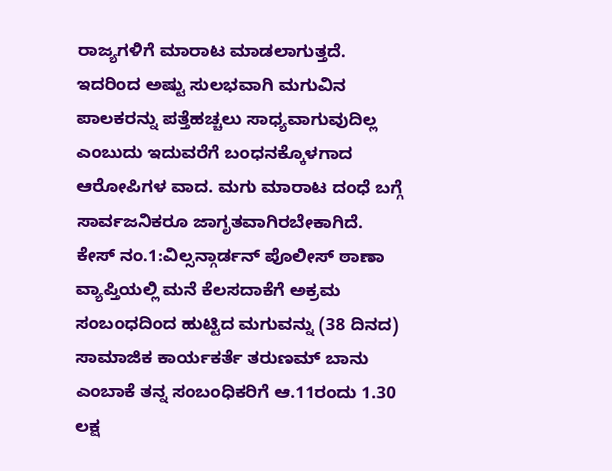ರಾಜ್ಯಗಳಿಗೆ ಮಾರಾಟ ಮಾಡಲಾಗುತ್ತದೆ. ಇದರಿಂದ ಅಷ್ಟು ಸುಲಭವಾಗಿ ಮಗುವಿನ ಪಾಲಕರನ್ನು ಪತ್ತೆಹಚ್ಚಲು ಸಾಧ್ಯವಾಗುವುದಿಲ್ಲ ಎಂಬುದು ಇದುವರೆಗೆ ಬಂಧನಕ್ಕೊಳಗಾದ ಆರೋಪಿಗಳ ವಾದ. ಮಗು ಮಾರಾಟ ದಂಧೆ ಬಗ್ಗೆ ಸಾರ್ವಜನಿಕರೂ ಜಾಗೃತವಾಗಿರಬೇಕಾಗಿದೆ.
ಕೇಸ್ ನಂ.1:ವಿಲ್ಸನ್ಗಾರ್ಡನ್ ಪೊಲೀಸ್ ಠಾಣಾ ವ್ಯಾಪ್ತಿಯಲ್ಲಿ ಮನೆ ಕೆಲಸದಾಕೆಗೆ ಅಕ್ರಮ ಸಂಬಂಧದಿಂದ ಹುಟ್ಟಿದ ಮಗುವನ್ನು (38 ದಿನದ) ಸಾಮಾಜಿಕ ಕಾರ್ಯಕರ್ತೆ ತರುಣಮ್ ಬಾನು ಎಂಬಾಕೆ ತನ್ನ ಸಂಬಂಧಿಕರಿಗೆ ಆ.11ರಂದು 1.30 ಲಕ್ಷ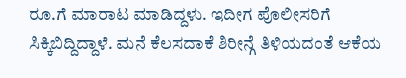ರೂ.ಗೆ ಮಾರಾಟ ಮಾಡಿದ್ದಳು. ಇದೀಗ ಪೊಲೀಸರಿಗೆ ಸಿಕ್ಕಿಬಿದ್ದಿದ್ದಾಳೆ. ಮನೆ ಕೆಲಸದಾಕೆ ಶಿರೀನ್ಗೆ ತಿಳಿಯದಂತೆ ಆಕೆಯ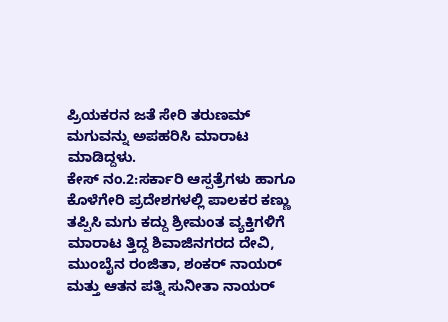ಪ್ರಿಯಕರನ ಜತೆ ಸೇರಿ ತರುಣಮ್ ಮಗುವನ್ನು ಅಪಹರಿಸಿ ಮಾರಾಟ ಮಾಡಿದ್ದಳು.
ಕೇಸ್ ನಂ.2:ಸರ್ಕಾರಿ ಆಸ್ಪತ್ರೆಗಳು ಹಾಗೂ ಕೊಳೆಗೇರಿ ಪ್ರದೇಶಗಳಲ್ಲಿ ಪಾಲಕರ ಕಣ್ಣು ತಪ್ಪಿಸಿ ಮಗು ಕದ್ದು ಶ್ರೀಮಂತ ವ್ಯಕ್ತಿಗಳಿಗೆ ಮಾರಾಟ ತ್ತಿದ್ದ ಶಿವಾಜಿನಗರದ ದೇವಿ, ಮುಂಬೈನ ರಂಜಿತಾ, ಶಂಕರ್ ನಾಯರ್ ಮತ್ತು ಆತನ ಪತ್ನಿ ಸುನೀತಾ ನಾಯರ್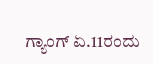ಗ್ಯಾಂಗ್ ಏ.11ರಂದು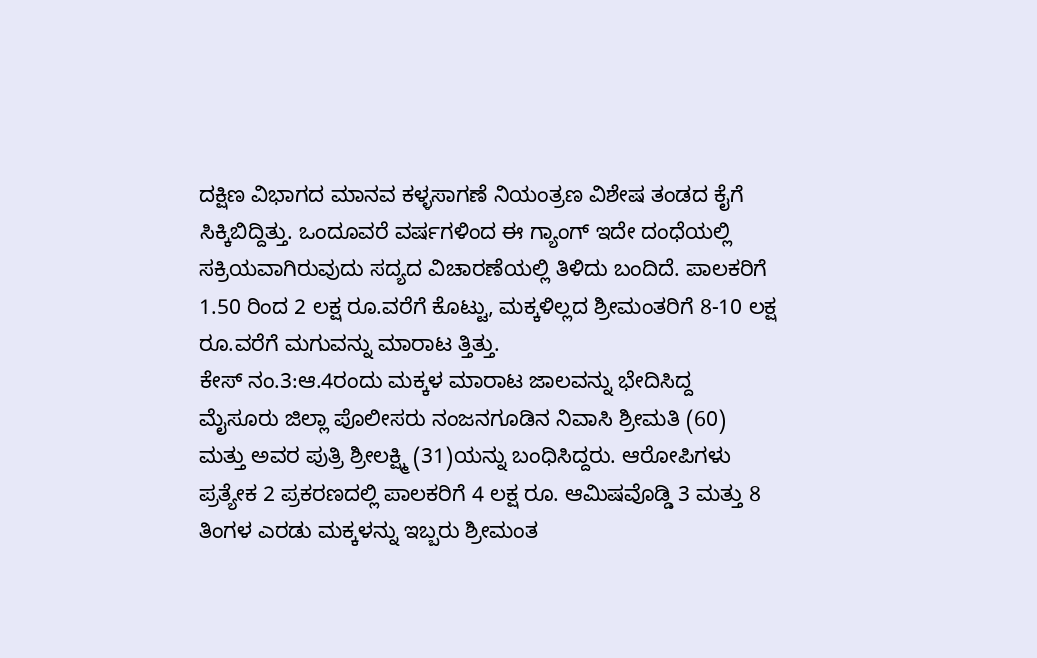ದಕ್ಷಿಣ ವಿಭಾಗದ ಮಾನವ ಕಳ್ಳಸಾಗಣೆ ನಿಯಂತ್ರಣ ವಿಶೇಷ ತಂಡದ ಕೈಗೆ ಸಿಕ್ಕಿಬಿದ್ದಿತ್ತು. ಒಂದೂವರೆ ವರ್ಷಗಳಿಂದ ಈ ಗ್ಯಾಂಗ್ ಇದೇ ದಂಧೆಯಲ್ಲಿ ಸಕ್ರಿಯವಾಗಿರುವುದು ಸದ್ಯದ ವಿಚಾರಣೆಯಲ್ಲಿ ತಿಳಿದು ಬಂದಿದೆ. ಪಾಲಕರಿಗೆ 1.50 ರಿಂದ 2 ಲಕ್ಷ ರೂ.ವರೆಗೆ ಕೊಟ್ಟು, ಮಕ್ಕಳಿಲ್ಲದ ಶ್ರೀಮಂತರಿಗೆ 8-10 ಲಕ್ಷ ರೂ.ವರೆಗೆ ಮಗುವನ್ನು ಮಾರಾಟ ತ್ತಿತ್ತು.
ಕೇಸ್ ನಂ.3:ಆ.4ರಂದು ಮಕ್ಕಳ ಮಾರಾಟ ಜಾಲವನ್ನು ಭೇದಿಸಿದ್ದ ಮೈಸೂರು ಜಿಲ್ಲಾ ಪೊಲೀಸರು ನಂಜನಗೂಡಿನ ನಿವಾಸಿ ಶ್ರೀಮತಿ (60) ಮತ್ತು ಅವರ ಪುತ್ರಿ ಶ್ರೀಲಕ್ಷ್ಮಿ (31)ಯನ್ನು ಬಂಧಿಸಿದ್ದರು. ಆರೋಪಿಗಳು ಪ್ರತ್ಯೇಕ 2 ಪ್ರಕರಣದಲ್ಲಿ ಪಾಲಕರಿಗೆ 4 ಲಕ್ಷ ರೂ. ಆಮಿಷವೊಡ್ಡಿ 3 ಮತ್ತು 8 ತಿಂಗಳ ಎರಡು ಮಕ್ಕಳನ್ನು ಇಬ್ಬರು ಶ್ರೀಮಂತ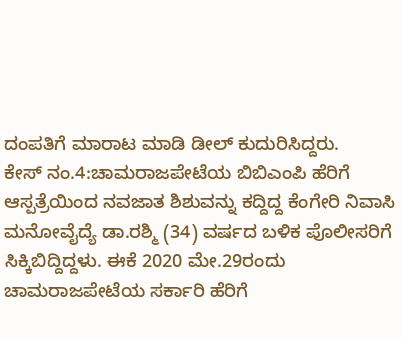ದಂಪತಿಗೆ ಮಾರಾಟ ಮಾಡಿ ಡೀಲ್ ಕುದುರಿಸಿದ್ದರು.
ಕೇಸ್ ನಂ.4:ಚಾಮರಾಜಪೇಟೆಯ ಬಿಬಿಎಂಪಿ ಹೆರಿಗೆ ಆಸ್ಪತ್ರೆಯಿಂದ ನವಜಾತ ಶಿಶುವನ್ನು ಕದ್ದಿದ್ದ ಕೆಂಗೇರಿ ನಿವಾಸಿ ಮನೋವೈದ್ಯೆ ಡಾ.ರಶ್ಮಿ (34) ವರ್ಷದ ಬಳಿಕ ಪೊಲೀಸರಿಗೆ ಸಿಕ್ಕಿಬಿದ್ದಿದ್ದಳು. ಈಕೆ 2020 ಮೇ.29ರಂದು ಚಾಮರಾಜಪೇಟೆಯ ಸರ್ಕಾರಿ ಹೆರಿಗೆ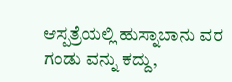ಆಸ್ಪತ್ರೆಯಲ್ಲಿ ಹುಸ್ನಾಬಾನು ವರ ಗಂಡು ವನ್ನು ಕದ್ದು,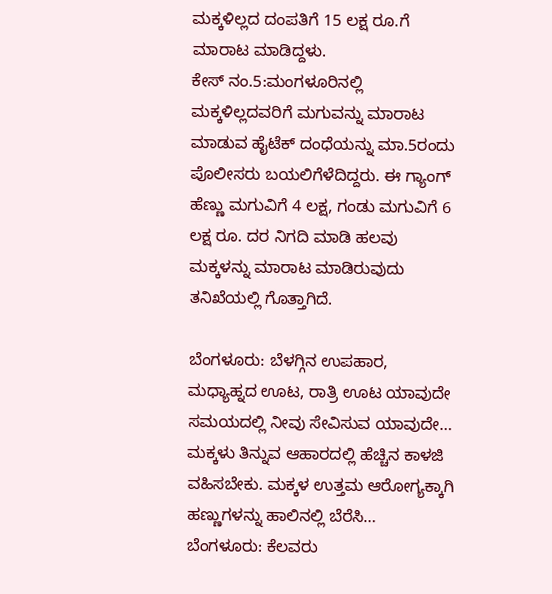ಮಕ್ಕಳಿಲ್ಲದ ದಂಪತಿಗೆ 15 ಲಕ್ಷ ರೂ.ಗೆ ಮಾರಾಟ ಮಾಡಿದ್ದಳು.
ಕೇಸ್ ನಂ.5:ಮಂಗಳೂರಿನಲ್ಲಿ ಮಕ್ಕಳಿಲ್ಲದವರಿಗೆ ಮಗುವನ್ನು ಮಾರಾಟ ಮಾಡುವ ಹೈಟೆಕ್ ದಂಧೆಯನ್ನು ಮಾ.5ರಂದು ಪೊಲೀಸರು ಬಯಲಿಗೆಳೆದಿದ್ದರು. ಈ ಗ್ಯಾಂಗ್ ಹೆಣ್ಣು ಮಗುವಿಗೆ 4 ಲಕ್ಷ, ಗಂಡು ಮಗುವಿಗೆ 6 ಲಕ್ಷ ರೂ. ದರ ನಿಗದಿ ಮಾಡಿ ಹಲವು ಮಕ್ಕಳನ್ನು ಮಾರಾಟ ಮಾಡಿರುವುದು ತನಿಖೆಯಲ್ಲಿ ಗೊತ್ತಾಗಿದೆ.

ಬೆಂಗಳೂರು: ಬೆಳಗ್ಗಿನ ಉಪಹಾರ, ಮಧ್ಯಾಹ್ನದ ಊಟ, ರಾತ್ರಿ ಊಟ ಯಾವುದೇ ಸಮಯದಲ್ಲಿ ನೀವು ಸೇವಿಸುವ ಯಾವುದೇ…
ಮಕ್ಕಳು ತಿನ್ನುವ ಆಹಾರದಲ್ಲಿ ಹೆಚ್ಚಿನ ಕಾಳಜಿ ವಹಿಸಬೇಕು. ಮಕ್ಕಳ ಉತ್ತಮ ಆರೋಗ್ಯಕ್ಕಾಗಿ ಹಣ್ಣುಗಳನ್ನು ಹಾಲಿನಲ್ಲಿ ಬೆರೆಸಿ…
ಬೆಂಗಳೂರು: ಕೆಲವರು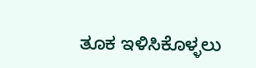ತೂಕ ಇಳಿಸಿಕೊಳ್ಳಲು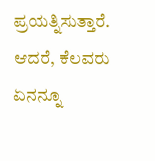ಪ್ರಯತ್ನಿಸುತ್ತಾರೆ. ಆದರೆ, ಕೆಲವರು ಏನನ್ನೂ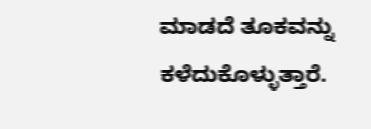ಮಾಡದೆ ತೂಕವನ್ನು ಕಳೆದುಕೊಳ್ಳುತ್ತಾರೆ.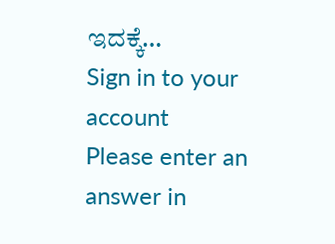ಇದಕ್ಕೆ…
Sign in to your account
Please enter an answer in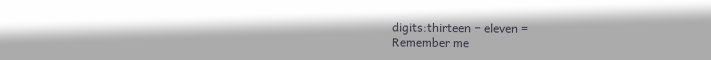digits:thirteen − eleven =
Remember me